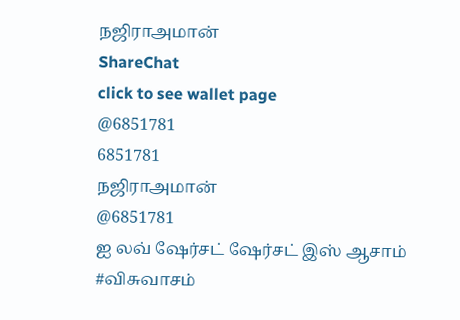நஜிராஅமான்
ShareChat
click to see wallet page
@6851781
6851781
நஜிராஅமான்
@6851781
ஐ லவ் ஷேர்சட் ஷேர்சட் இஸ் ஆசாம்
#விசுவாசம்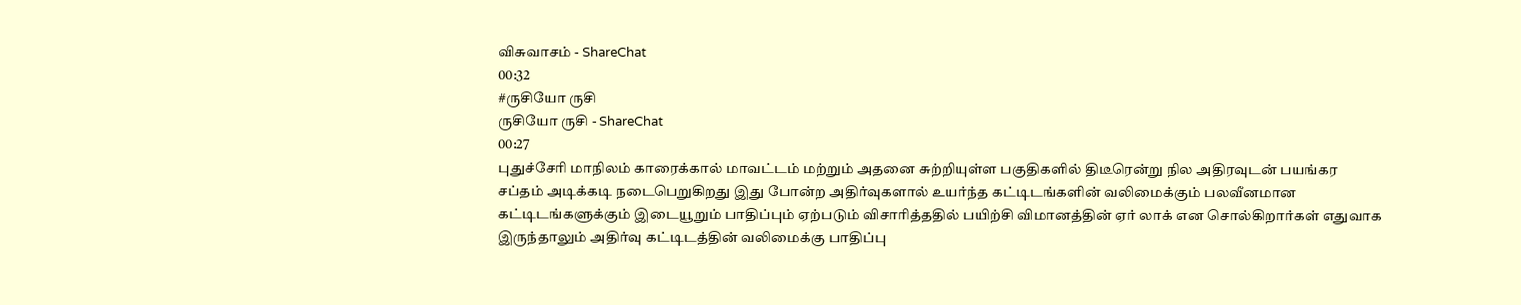விசுவாசம் - ShareChat
00:32
#ருசியோ ருசி
ருசியோ ருசி - ShareChat
00:27
புதுச்சேரி மாநிலம் காரைக்கால் மாவட்டம் மற்றும் அதனை சுற்றியுள்ள பகுதிகளில் திடீரென்று நில அதிரவுடன் பயங்கர சப்தம் அடிக்கடி நடைபெறுகிறது இது போன்ற அதிர்வுகளால் உயர்ந்த கட்டிடங்களின் வலிமைக்கும் பலவீனமான கட்டிடங்களுக்கும் இடையூறும் பாதிப்பும் ஏற்படும் விசாரித்ததில் பயிற்சி விமானத்தின் ஏர் லாக் என சொல்கிறார்கள் எதுவாக இருந்தாலும் அதிர்வு கட்டிடத்தின் வலிமைக்கு பாதிப்பு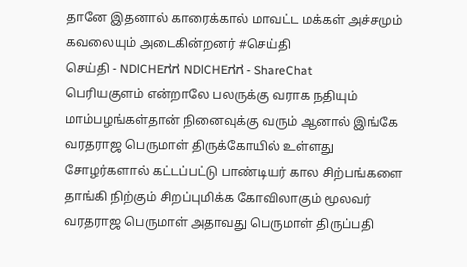தானே இதனால் காரைக்கால் மாவட்ட மக்கள் அச்சமும் கவலையும் அடைகின்றனர் #செய்தி
செய்தி - NDlCHEಗಗ NDlCHEಗಗ - ShareChat
பெரியகுளம் என்றாலே பலருக்கு வராக நதியும் மாம்பழங்கள்தான் நினைவுக்கு வரும் ஆனால் இங்கே வரதராஜ பெருமாள் திருக்கோயில் உள்ளது சோழர்களால் கட்டப்பட்டு பாண்டியர் கால சிற்பங்களை தாங்கி நிற்கும் சிறப்புமிக்க கோவிலாகும் மூலவர் வரதராஜ பெருமாள் அதாவது பெருமாள் திருப்பதி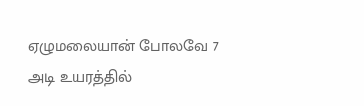ஏழுமலையான் போலவே 7 அடி உயரத்தில்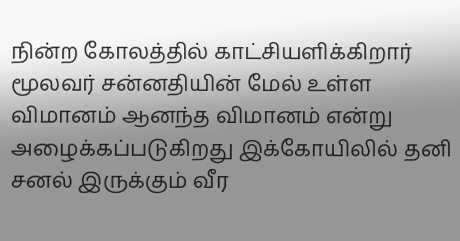நின்ற கோலத்தில் காட்சியளிக்கிறார் மூலவர் சன்னதியின் மேல் உள்ள விமானம் ஆனந்த விமானம் என்று அழைக்கப்படுகிறது இக்கோயிலில் தனி சனல் இருக்கும் வீர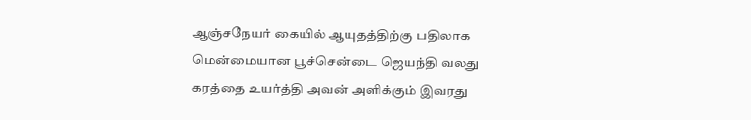ஆஞ்சநேயர் கையில் ஆயுதத்திற்கு பதிலாக மென்மையான பூச்சென்டை ஜெயந்தி வலது கரத்தை உயர்த்தி அவன் அளிக்கும் இவரது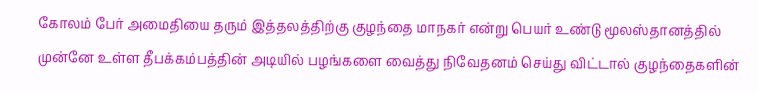கோலம் பேர் அமைதியை தரும் இத்தலத்திற்கு குழந்தை மாநகர் என்று பெயர் உண்டு மூலஸ்தானத்தில் முன்னே உள்ள தீபக்கம்பத்தின் அடியில் பழங்களை வைத்து நிவேதனம் செய்து விட்டால் குழந்தைகளின்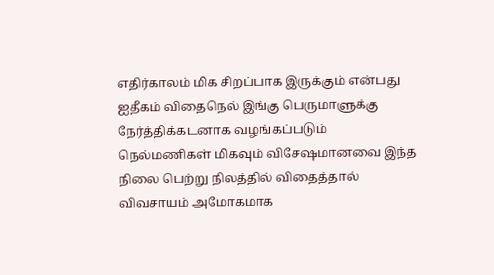எதிர்காலம் மிக சிறப்பாக இருக்கும் என்பது ஐதீகம் விதைநெல் இங்கு பெருமாளுக்கு நேர்த்திக்கடனாக வழங்கப்படும் நெல்மணிகள் மிகவும் விசேஷமானவை இந்த நிலை பெற்று நிலத்தில் விதைத்தால் விவசாயம் அமோகமாக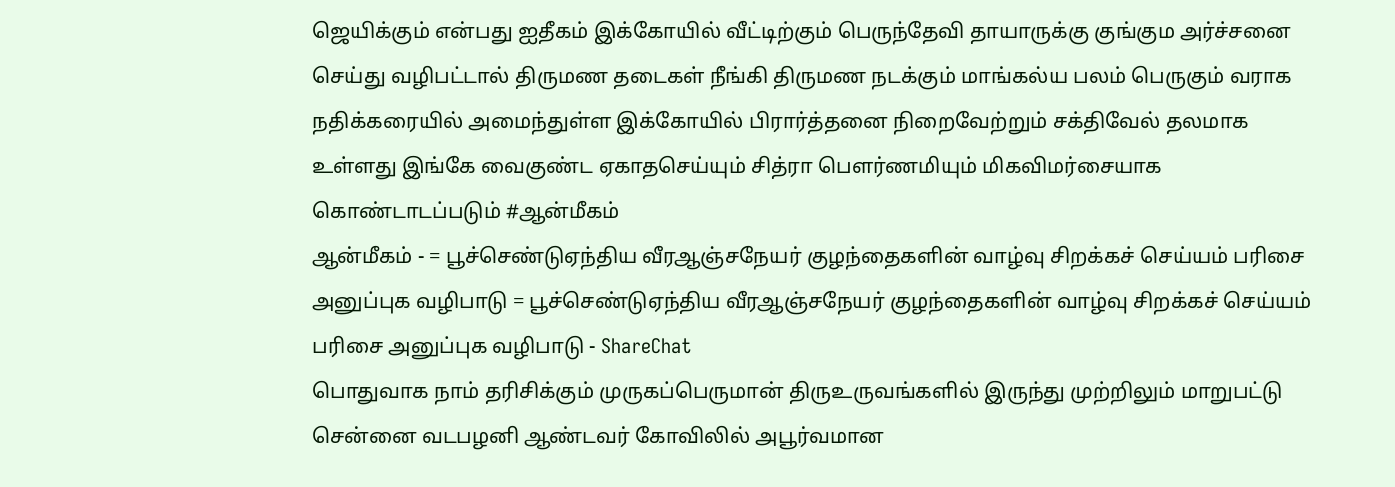ஜெயிக்கும் என்பது ஐதீகம் இக்கோயில் வீட்டிற்கும் பெருந்தேவி தாயாருக்கு குங்கும அர்ச்சனை செய்து வழிபட்டால் திருமண தடைகள் நீங்கி திருமண நடக்கும் மாங்கல்ய பலம் பெருகும் வராக நதிக்கரையில் அமைந்துள்ள இக்கோயில் பிரார்த்தனை நிறைவேற்றும் சக்திவேல் தலமாக உள்ளது இங்கே வைகுண்ட ஏகாதசெய்யும் சித்ரா பௌர்ணமியும் மிகவிமர்சையாக கொண்டாடப்படும் #ஆன்மீகம்
ஆன்மீகம் - = பூச்செண்டுஏந்திய வீரஆஞ்சநேயர் குழந்தைகளின் வாழ்வு சிறக்கச் செய்யம் பரிசை அனுப்புக வழிபாடு = பூச்செண்டுஏந்திய வீரஆஞ்சநேயர் குழந்தைகளின் வாழ்வு சிறக்கச் செய்யம் பரிசை அனுப்புக வழிபாடு - ShareChat
பொதுவாக நாம் தரிசிக்கும் முருகப்பெருமான் திருஉருவங்களில் இருந்து முற்றிலும் மாறுபட்டு சென்னை வடபழனி ஆண்டவர் கோவிலில் அபூர்வமான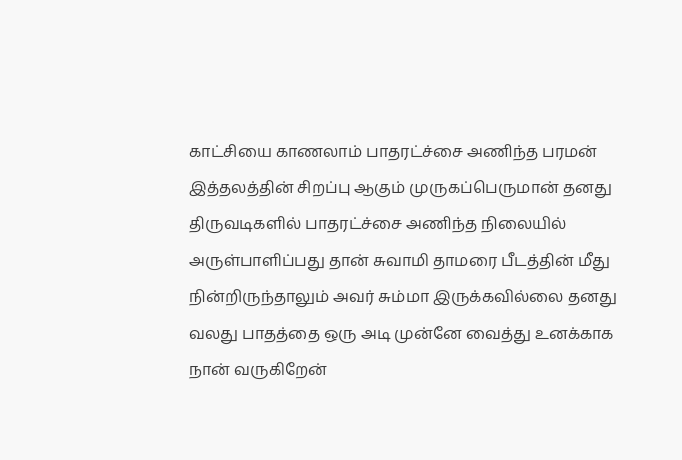காட்சியை காணலாம் பாதரட்ச்சை அணிந்த பரமன் இத்தலத்தின் சிறப்பு ஆகும் முருகப்பெருமான் தனது திருவடிகளில் பாதரட்ச்சை அணிந்த நிலையில் அருள்பாளிப்பது தான் சுவாமி தாமரை பீடத்தின் மீது நின்றிருந்தாலும் அவர் சும்மா இருக்கவில்லை தனது வலது பாதத்தை ஒரு அடி முன்னே வைத்து உனக்காக நான் வருகிறேன்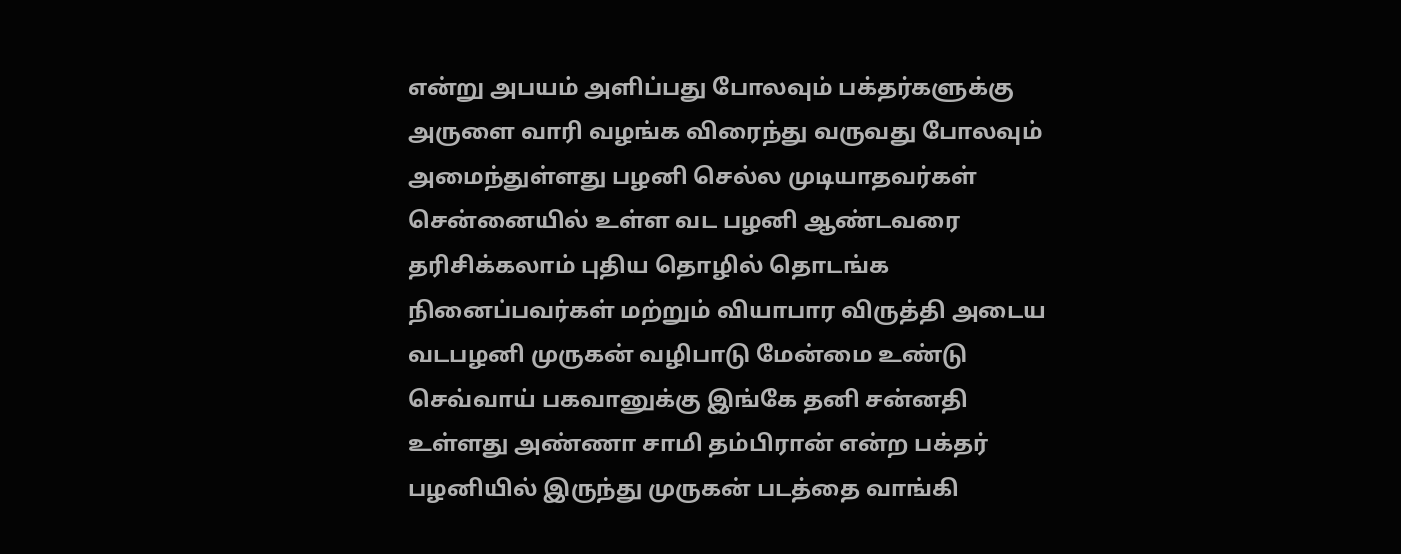என்று அபயம் அளிப்பது போலவும் பக்தர்களுக்கு அருளை வாரி வழங்க விரைந்து வருவது போலவும் அமைந்துள்ளது பழனி செல்ல முடியாதவர்கள் சென்னையில் உள்ள வட பழனி ஆண்டவரை தரிசிக்கலாம் புதிய தொழில் தொடங்க நினைப்பவர்கள் மற்றும் வியாபார விருத்தி அடைய வடபழனி முருகன் வழிபாடு மேன்மை உண்டு செவ்வாய் பகவானுக்கு இங்கே தனி சன்னதி உள்ளது அண்ணா சாமி தம்பிரான் என்ற பக்தர் பழனியில் இருந்து முருகன் படத்தை வாங்கி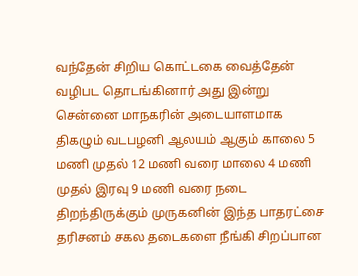வந்தேன் சிறிய கொட்டகை வைத்தேன் வழிபட தொடங்கினார் அது இன்று சென்னை மாநகரின் அடையாளமாக திகழும் வடபழனி ஆலயம் ஆகும் காலை 5 மணி முதல் 12 மணி வரை மாலை 4 மணி முதல் இரவு 9 மணி வரை நடை திறந்திருக்கும் முருகனின் இந்த பாதரட்சை தரிசனம் சகல தடைகளை நீங்கி சிறப்பான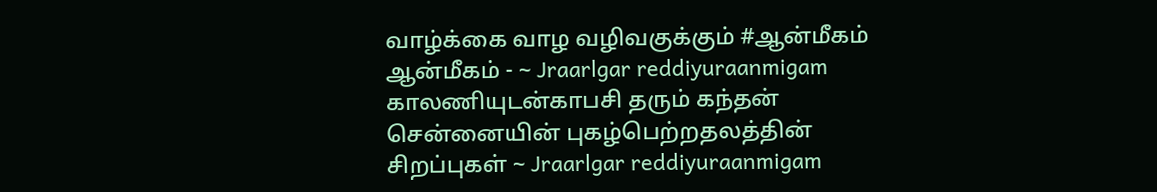வாழ்க்கை வாழ வழிவகுக்கும் #ஆன்மீகம்
ஆன்மீகம் - ~ Jraarlgar reddiyuraanmigam காலணியுடன்காபசி தரும் கந்தன் சென்னையின் புகழ்பெற்றதலத்தின் சிறப்புகள் ~ Jraarlgar reddiyuraanmigam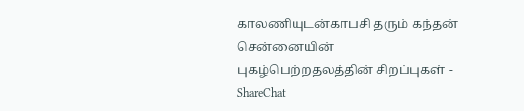காலணியுடன்காபசி தரும் கந்தன் சென்னையின் புகழ்பெற்றதலத்தின் சிறப்புகள் - ShareChat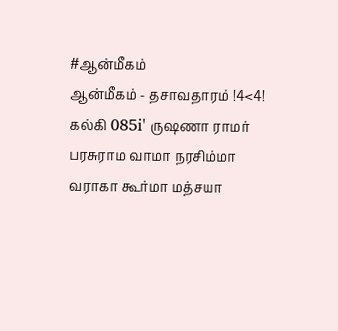#ஆன்மீகம்
ஆன்மீகம் - தசாவதாரம் !4<4! கல்கி 085i' ருஷணா ராமர் பரசுராம வாமா நரசிம்மா வராகா கூர்மா மத்சயா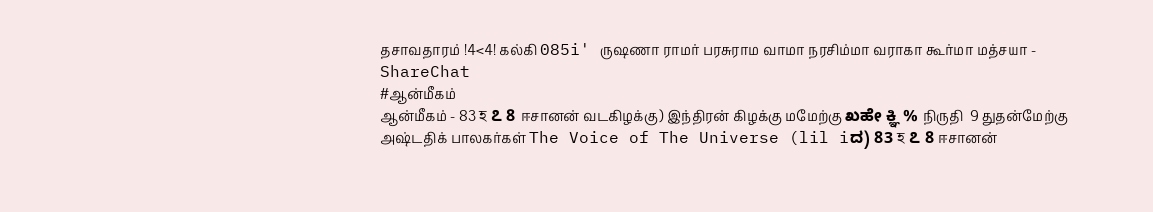தசாவதாரம் !4<4! கல்கி 085i' ருஷணா ராமர் பரசுராம வாமா நரசிம்மா வராகா கூர்மா மத்சயா - ShareChat
#ஆன்மீகம்
ஆன்மீகம் - 83 হ ೭ 8 ஈசானன் வடகிழக்கு) இந்திரன் கிழக்கு மமேற்கு ಖಹೇ ಕ್ಞಿ % நிருதி  9 துதன்மேற்கு அஷ்டதிக் பாலகர்கள் The Voice of The Universe (lil iದ) 83 হ ೭ 8 ஈசானன்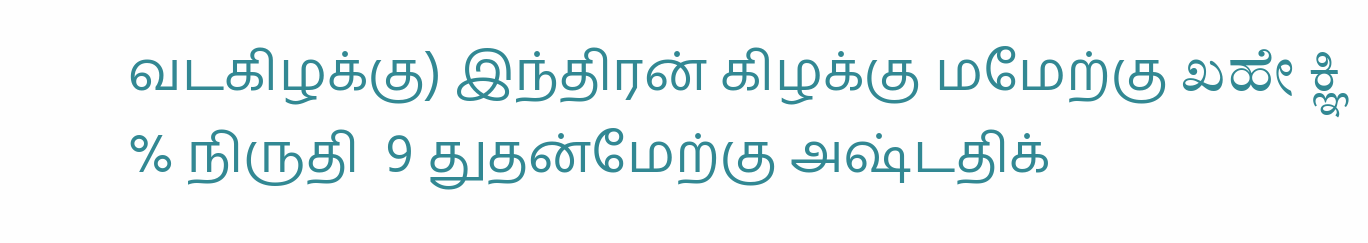வடகிழக்கு) இந்திரன் கிழக்கு மமேற்கு ಖಹೇ ಕ್ಞಿ % நிருதி  9 துதன்மேற்கு அஷ்டதிக்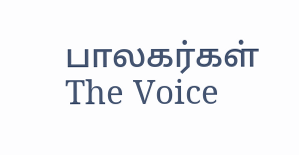பாலகர்கள் The Voice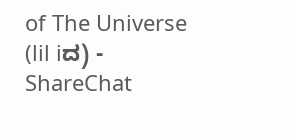of The Universe (lil iದ) - ShareChat